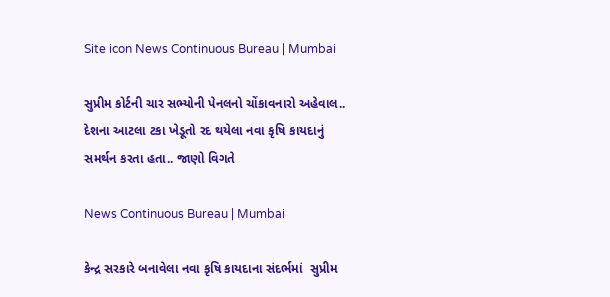Site icon News Continuous Bureau | Mumbai

સુપ્રીમ કોર્ટની ચાર સભ્યોની પેનલનો ચોંકાવનારો અહેવાલ.. દેશના આટલા ટકા ખેડૂતો રદ થયેલા નવા કૃષિ કાયદાનું સમર્થન કરતા હતા.. જાણો વિગતે

News Continuous Bureau | Mumbai

કેન્દ્ર સરકારે બનાવેલા નવા કૃષિ કાયદાના સંદર્ભમાં  સુપ્રીમ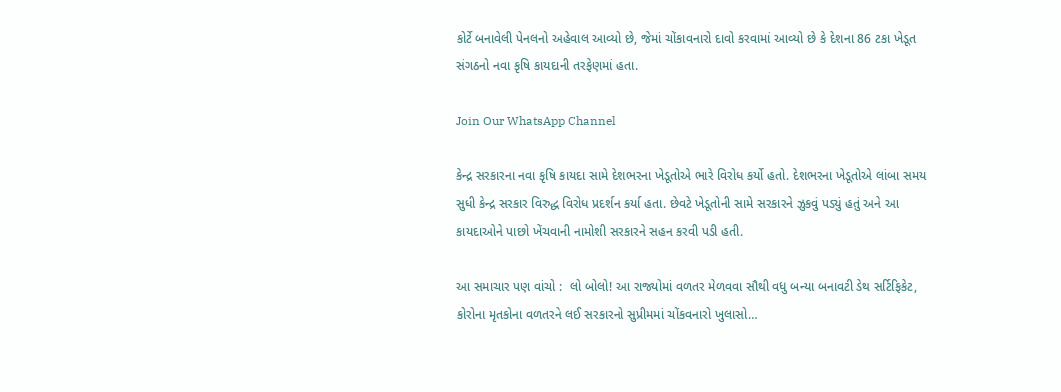કોર્ટે બનાવેલી પેનલનો અહેવાલ આવ્યો છે, જેમાં ચોંકાવનારો દાવો કરવામાં આવ્યો છે કે દેશના 86 ટકા ખેડૂત સંગઠનો નવા કૃષિ કાયદાની તરફેણમાં હતા.

Join Our WhatsApp Channel

કેન્દ્ર સરકારના નવા કૃષિ કાયદા સામે દેશભરના ખેડૂતોએ ભારે વિરોધ કર્યો હતો. દેશભરના ખેડૂતોએ લાંબા સમય સુધી કેન્દ્ર સરકાર વિરુદ્ધ વિરોધ પ્રદર્શન કર્યા હતા. છેવટે ખેડૂતોની સામે સરકારને ઝુકવું પડ્યું હતું અને આ કાયદાઓને પાછો ખેંચવાની નામોશી સરકારને સહન કરવી પડી હતી.

આ સમાચાર પણ વાંચો :  લો બોલો! આ રાજ્યોમાં વળતર મેળવવા સૌથી વધુ બન્યા બનાવટી ડેથ સર્ટિફિકેટ, કોરોના મૃતકોના વળતરને લઈ સરકારનો સુપ્રીમમાં ચોંકવનારો ખુલાસો…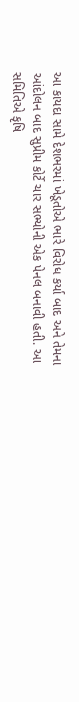આ કાયદા સામે દેશભરમાં ખેડૂતોએ ભારે વિરોધ કર્યા બાદ અને તેમના આંદોલન બાદ સુપ્રીમ કોર્ટે ચાર સભ્યોની એક પેનલ બનાવી હતી. આ સમિતિએ કૃષિ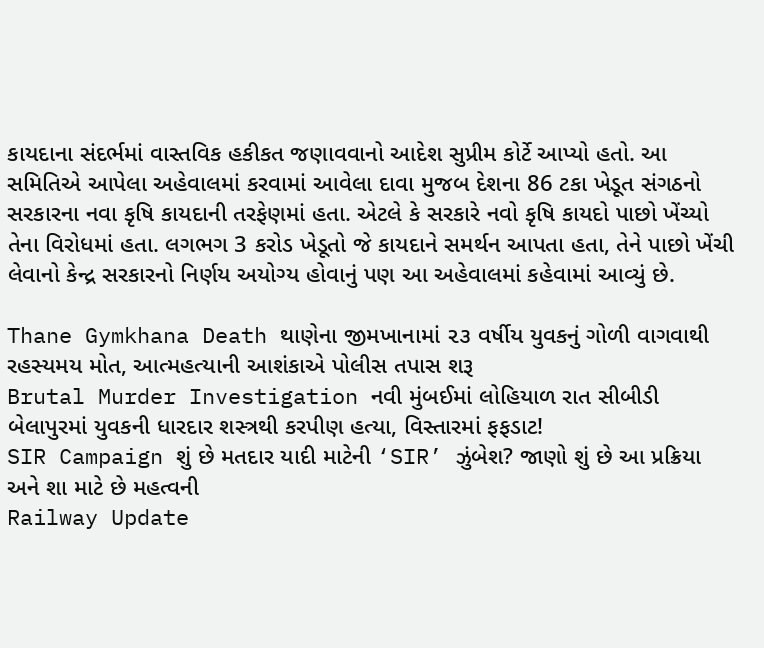કાયદાના સંદર્ભમાં વાસ્તવિક હકીકત જણાવવાનો આદેશ સુપ્રીમ કોર્ટે આપ્યો હતો. આ સમિતિએ આપેલા અહેવાલમાં કરવામાં આવેલા દાવા મુજબ દેશના 86 ટકા ખેડૂત સંગઠનો સરકારના નવા કૃષિ કાયદાની તરફેણમાં હતા. એટલે કે સરકારે નવો કૃષિ કાયદો પાછો ખેંચ્યો તેના વિરોધમાં હતા. લગભગ 3 કરોડ ખેડૂતો જે કાયદાને સમર્થન આપતા હતા, તેને પાછો ખેંચી લેવાનો કેન્દ્ર સરકારનો નિર્ણય અયોગ્ય હોવાનું પણ આ અહેવાલમાં કહેવામાં આવ્યું છે.

Thane Gymkhana Death થાણેના જીમખાનામાં ૨૩ વર્ષીય યુવકનું ગોળી વાગવાથી રહસ્યમય મોત, આત્મહત્યાની આશંકાએ પોલીસ તપાસ શરૂ
Brutal Murder Investigation નવી મુંબઈમાં લોહિયાળ રાત સીબીડી બેલાપુરમાં યુવકની ધારદાર શસ્ત્રથી કરપીણ હત્યા, વિસ્તારમાં ફફડાટ!
SIR Campaign શું છે મતદાર યાદી માટેની ‘SIR’ ઝુંબેશ? જાણો શું છે આ પ્રક્રિયા અને શા માટે છે મહત્વની
Railway Update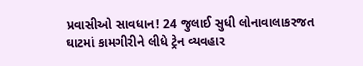પ્રવાસીઓ સાવધાન! 24 જુલાઈ સુધી લોનાવાલાકરજત ઘાટમાં કામગીરીને લીધે ટ્રેન વ્યવહાર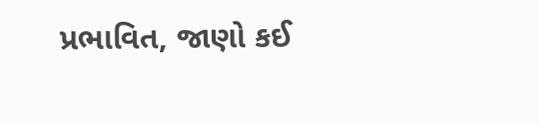પ્રભાવિત, જાણો કઈ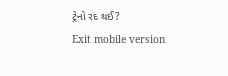ટ્રેનો રદ થઈ?
Exit mobile version